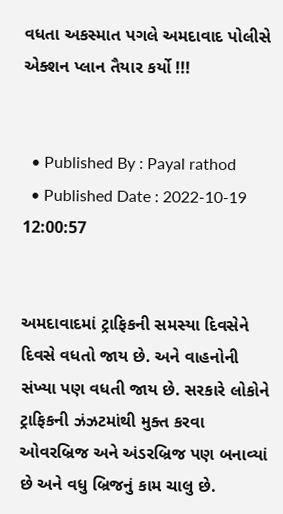વધતા અકસ્માત પગલે અમદાવાદ પોલીસે એક્શન પ્લાન તૈયાર કર્યો !!!


  • Published By : Payal rathod
  • Published Date : 2022-10-19 12:00:57


અમદાવાદમાં ટ્રાફિકની સમસ્યા દિવસેને દિવસે વધતો જાય છે. અને વાહનોની સંખ્યા પણ વધતી જાય છે. સરકારે લોકોને ટ્રાફિકની ઝંઝટમાંથી મુક્ત કરવા ઓવરબ્રિજ અને અંડરબ્રિજ પણ બનાવ્યાં છે અને વધુ બ્રિજનું કામ ચાલુ છે.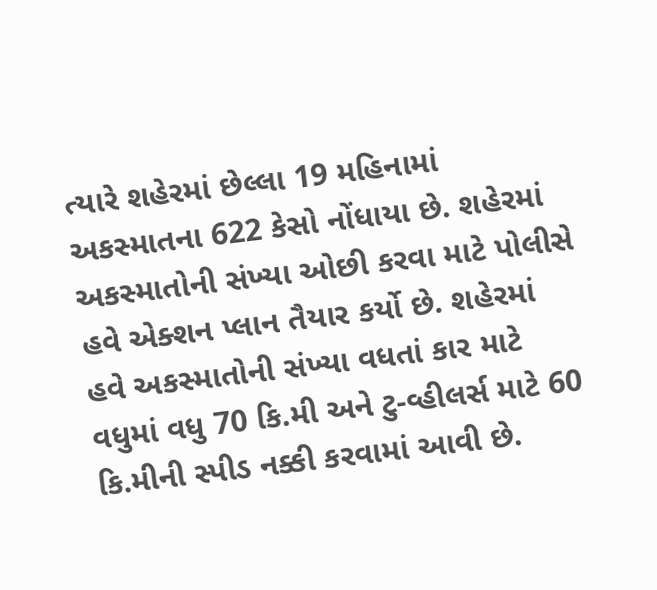ત્યારે શહેરમાં છેલ્લા 19 મહિનામાં અકસ્માતના 622 કેસો નોંધાયા છે. શહેરમાં અકસ્માતોની સંખ્યા ઓછી કરવા માટે પોલીસે હવે એક્શન પ્લાન તૈયાર કર્યો છે. શહેરમાં હવે અકસ્માતોની સંખ્યા વધતાં કાર માટે વધુમાં વધુ 70 કિ.મી અને ટુ-વ્હીલર્સ માટે 60 કિ.મીની સ્પીડ નક્કી કરવામાં આવી છે.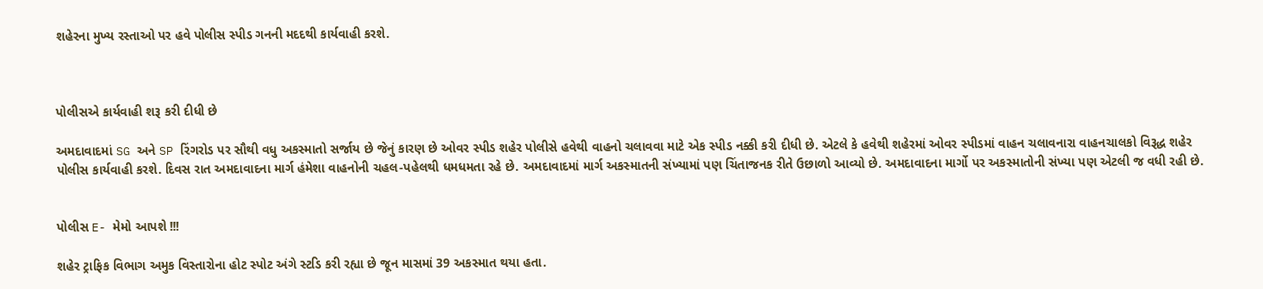શહેરના મુખ્ય રસ્તાઓ પર હવે પોલીસ સ્પીડ ગનની મદદથી કાર્યવાહી કરશે.



પોલીસએ કાર્યવાહી શરૂ કરી દીધી છે

અમદાવાદમાં SG અને SP રિંગરોડ પર સૌથી વધુ અકસ્માતો સર્જાય છે જેનું કારણ છે ઓવર સ્પીડ શહેર પોલીસે હવેથી વાહનો ચલાવવા માટે એક સ્પીડ નક્કી કરી દીધી છે. એટલે કે હવેથી શહેરમાં ઓવર સ્પીડમાં વાહન ચલાવનારા વાહનચાલકો વિરૂદ્ધ શહેર પોલીસ કાર્યવાહી કરશે. દિવસ રાત અમદાવાદના માર્ગ હંમેશા વાહનોની ચહલ-પહેલથી ધમધમતા રહે છે. અમદાવાદમાં માર્ગ અકસ્માતની સંખ્યામાં પણ ચિંતાજનક રીતે ઉછાળો આવ્યો છે. અમદાવાદના માર્ગો પર અકસ્માતોની સંખ્યા પણ એટલી જ વધી રહી છે.


પોલીસ E- મેમો આપશે !!!

શહેર ટ્રાફિક વિભાગ અમુક વિસ્તારોના હોટ સ્પોટ અંગે સ્ટડિ કરી રહ્યા છે જૂન માસમાં 39 અકસ્માત થયા હતા.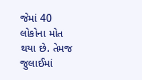જેમાં 40 લોકોના મોત થયા છે. તેમજ જુલાઈમાં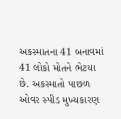અકસ્માતના 41 બનાવમાં 41 લોકો મોતને ભેટયા છે. અકસ્માતો પાછળ ઓવર સ્પીડ મુખ્યકારણ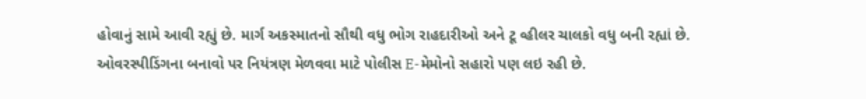હોવાનું સામે આવી રહ્યું છે. માર્ગ અકસ્માતનો સૌથી વધુ ભોગ રાહદારીઓ અને ટૂ વ્હીલર ચાલકો વધુ બની રહ્યાં છે. ઓવરસ્પીડિંગના બનાવો પર નિયંત્રણ મેળવવા માટે પોલીસ E-મેમોનો સહારો પણ લઇ રહી છે.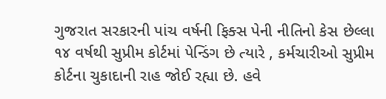ગુજરાત સરકારની પાંચ વર્ષની ફિક્સ પેની નીતિનો કેસ છેલ્લા ૧૪ વર્ષથી સુપ્રીમ કોર્ટમાં પેન્ડિંગ છે ત્યારે , કર્મચારીઓ સુપ્રીમ કોર્ટના ચુકાદાની રાહ જોઈ રહ્યા છે. હવે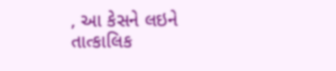, આ કેસને લઇને તાત્કાલિક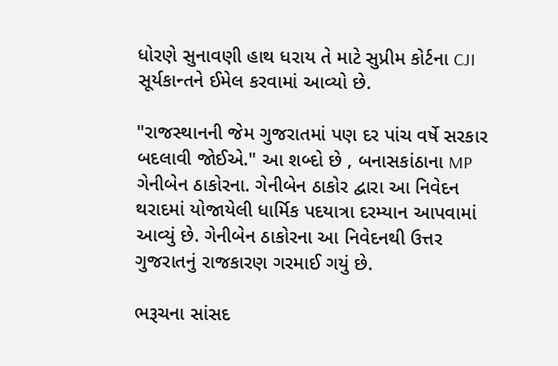ધોરણે સુનાવણી હાથ ધરાય તે માટે સુપ્રીમ કોર્ટના CJI સૂર્યકાન્તને ઈમેલ કરવામાં આવ્યો છે.

"રાજસ્થાનની જેમ ગુજરાતમાં પણ દર પાંચ વર્ષે સરકાર બદલાવી જોઈએ." આ શબ્દો છે , બનાસકાંઠાના MP ગેનીબેન ઠાકોરના. ગેનીબેન ઠાકોર દ્વારા આ નિવેદન થરાદમાં યોજાયેલી ધાર્મિક પદયાત્રા દરમ્યાન આપવામાં આવ્યું છે. ગેનીબેન ઠાકોરના આ નિવેદનથી ઉત્તર ગુજરાતનું રાજકારણ ગરમાઈ ગયું છે.

ભરૂચના સાંસદ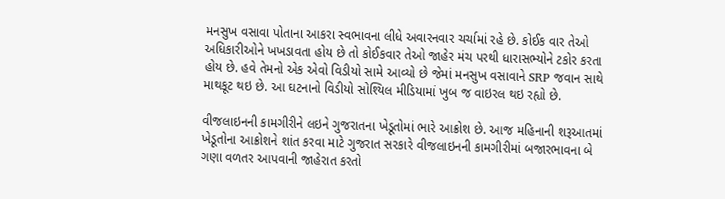મનસુખ વસાવા પોતાના આકરા સ્વભાવના લીધે અવારનવાર ચર્ચામાં રહે છે. કોઈક વાર તેઓ અધિકારીઓને ખખડાવતા હોય છે તો કોઈકવાર તેઓ જાહેર મંચ પરથી ધારાસભ્યોને ટકોર કરતા હોય છે. હવે તેમનો એક એવો વિડીયો સામે આવ્યો છે જેમાં મનસુખ વસાવાને SRP જવાન સાથે માથકૂટ થઇ છે. આ ઘટનાનો વિડીયો સોશ્યિલ મીડિયામાં ખુબ જ વાઇરલ થઇ રહ્યો છે.

વીજલાઇનની કામગીરીને લઇને ગુજરાતના ખેડૂતોમાં ભારે આક્રોશ છે. આજ મહિનાની શરૂઆતમાં ખેડૂતોના આક્રોશને શાંત કરવા માટે ગુજરાત સરકારે વીજલાઇનની કામગીરીમાં બજારભાવના બે ગણા વળતર આપવાની જાહેરાત કરતો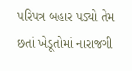પરિપત્ર બહાર પડ્યો તેમ છતાં ખેડૂતોમાં નારાજગી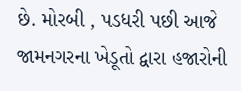છે. મોરબી , પડધરી પછી આજે જામનગરના ખેડૂતો દ્વારા હજારોની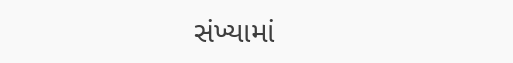સંખ્યામાં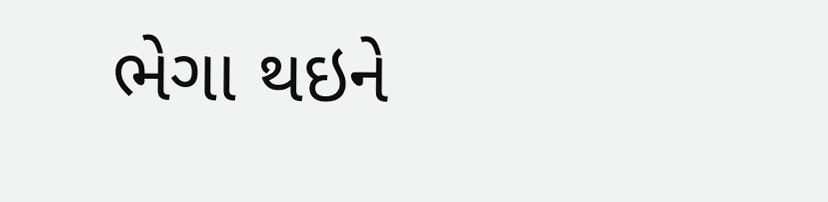ભેગા થઇને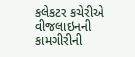કલેકટર કચેરીએ વીજલાઇનની કામગીરીની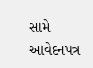સામે આવેદનપત્ર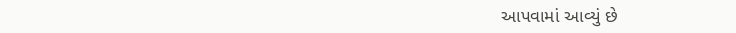આપવામાં આવ્યું છે